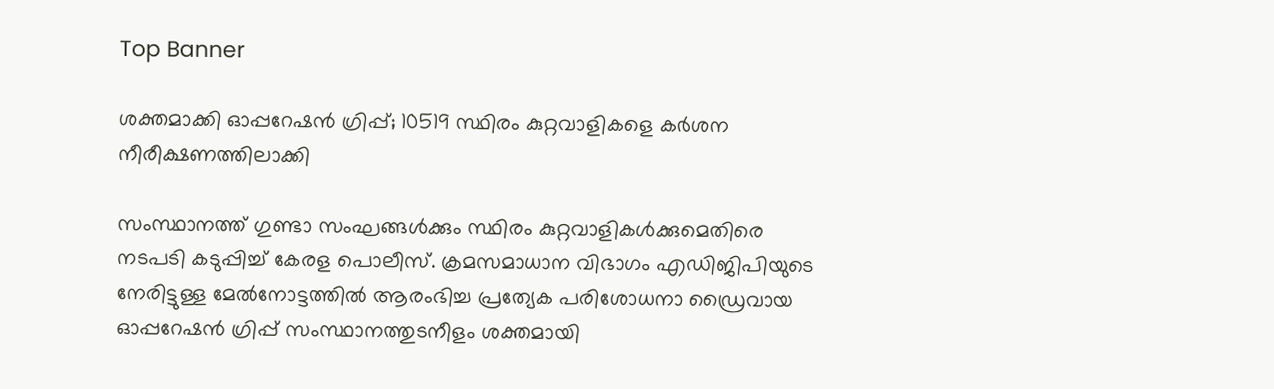Top Banner

ശക്തമാക്കി ഓപ്പറേഷൻ ഗ്രിപ്പ്; 10519 സ്ഥിരം കുറ്റവാളികളെ കർശന നീരീക്ഷണത്തിലാക്കി

സംസ്ഥാനത്ത് ഗുണ്ടാ സംഘങ്ങള്‍ക്കും സ്ഥിരം കുറ്റവാളികള്‍ക്കുമെതിരെ നടപടി കടുപ്പിച്ച് കേരള പൊലീസ്. ക്രമസമാധാന വിഭാഗം എഡിജിപിയുടെ നേരിട്ടുള്ള മേല്‍നോട്ടത്തില്‍ ആരംഭിച്ച പ്രത്യേക പരിശോധനാ ഡ്രൈവായ ഓപ്പറേഷന്‍ ഗ്രിപ്പ് സംസ്ഥാനത്തുടനീളം ശക്തമായി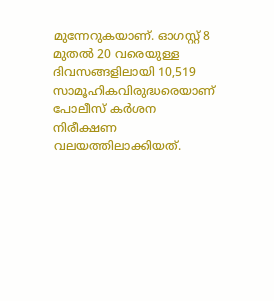മുന്നേറുകയാണ്. ഓഗസ്റ്റ് 8 മുതല്‍ 20 വരെയുള്ള ദിവസങ്ങളിലായി 10,519 സാമൂഹികവിരുദ്ധരെയാണ് പോലീസ് കര്‍ശന നിരീക്ഷണ വലയത്തിലാക്കിയത്.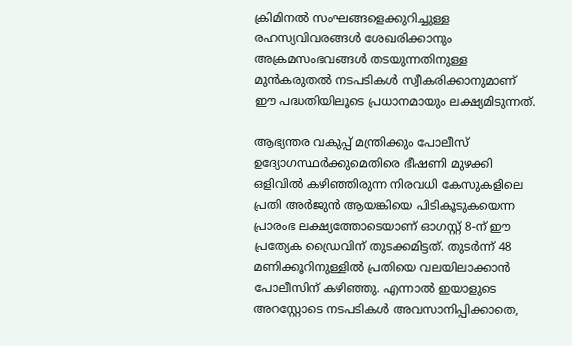ക്രിമിനല്‍ സംഘങ്ങളെക്കുറിച്ചുള്ള രഹസ്യവിവരങ്ങള്‍ ശേഖരിക്കാനും അക്രമസംഭവങ്ങള്‍ തടയുന്നതിനുള്ള മുന്‍കരുതല്‍ നടപടികള്‍ സ്വീകരിക്കാനുമാണ് ഈ പദ്ധതിയിലൂടെ പ്രധാനമായും ലക്ഷ്യമിടുന്നത്.

ആഭ്യന്തര വകുപ്പ് മന്ത്രിക്കും പോലീസ് ഉദ്യോഗസ്ഥര്‍ക്കുമെതിരെ ഭീഷണി മുഴക്കി ഒളിവില്‍ കഴിഞ്ഞിരുന്ന നിരവധി കേസുകളിലെ പ്രതി അര്‍ജുന്‍ ആയങ്കിയെ പിടികൂടുകയെന്ന പ്രാരംഭ ലക്ഷ്യത്തോടെയാണ് ഓഗസ്റ്റ് 8-ന് ഈ പ്രത്യേക ഡ്രൈവിന് തുടക്കമിട്ടത്. തുടര്‍ന്ന് 48 മണിക്കൂറിനുള്ളില്‍ പ്രതിയെ വലയിലാക്കാന്‍ പോലീസിന് കഴിഞ്ഞു. എന്നാല്‍ ഇയാളുടെ അറസ്റ്റോടെ നടപടികള്‍ അവസാനിപ്പിക്കാതെ,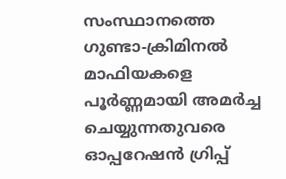സംസ്ഥാനത്തെ ഗുണ്ടാ-ക്രിമിനല്‍ മാഫിയകളെ പൂര്‍ണ്ണമായി അമര്‍ച്ച ചെയ്യുന്നതുവരെ ഓപ്പറേഷന്‍ ഗ്രിപ്പ്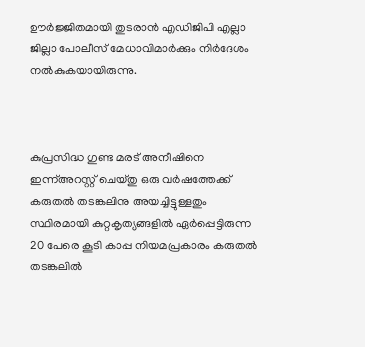ഊര്‍ജ്ജിതമായി തുടരാന്‍ എഡിജിപി എല്ലാ ജില്ലാ പോലീസ് മേധാവിമാര്‍ക്കും നിര്‍ദേശം നല്‍കുകയായിരുന്നു.



കുപ്രസിദ്ധ ഗുണ്ട മരട് അനീഷിനെ ഇന്ന്അറസ്റ്റ് ചെയ്തു ഒരു വര്‍ഷത്തേക്ക് കരുതല്‍ തടങ്കലിനു അയച്ചിട്ടുള്ളതും സ്ഥിരമായി കുറ്റകൃത്യങ്ങളില്‍ ഏര്‍പ്പെട്ടിരുന്ന 20 പേരെ കൂടി കാപ്പ നിയമപ്രകാരം കരുതല്‍ തടങ്കലില്‍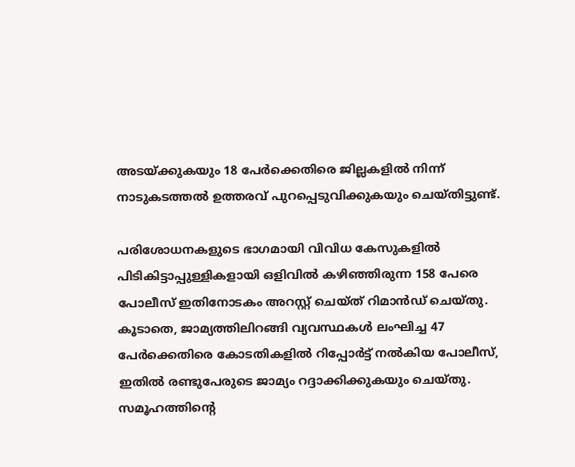അടയ്ക്കുകയും 18 പേര്‍ക്കെതിരെ ജില്ലകളില്‍ നിന്ന് നാടുകടത്തല്‍ ഉത്തരവ് പുറപ്പെടുവിക്കുകയും ചെയ്തിട്ടുണ്ട്.

പരിശോധനകളുടെ ഭാഗമായി വിവിധ കേസുകളില്‍ പിടികിട്ടാപ്പുള്ളികളായി ഒളിവില്‍ കഴിഞ്ഞിരുന്ന 158 പേരെ പോലീസ് ഇതിനോടകം അറസ്റ്റ് ചെയ്ത് റിമാന്‍ഡ് ചെയ്തു. കൂടാതെ, ജാമ്യത്തിലിറങ്ങി വ്യവസ്ഥകള്‍ ലംഘിച്ച 47 പേര്‍ക്കെതിരെ കോടതികളില്‍ റിപ്പോര്‍ട്ട് നല്‍കിയ പോലീസ്, ഇതില്‍ രണ്ടുപേരുടെ ജാമ്യം റദ്ദാക്കിക്കുകയും ചെയ്തു. സമൂഹത്തിന്റെ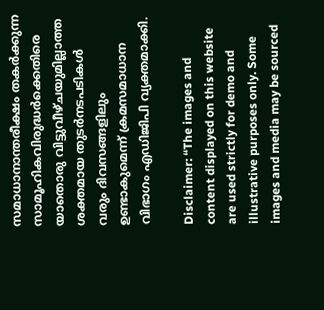സമാധാനാന്തരീക്ഷം തകര്‍ക്കുന്ന സാമൂഹികവിരുദ്ധര്‍ക്കെതിരെ യാതൊരു വിട്ടുവീഴ്ചയുമില്ലാത്ത ശക്തമായ തുടര്‍നടപടികള്‍ വരും ദിവസങ്ങളിലും ഉണ്ടാകുമെന്ന് ക്രമസമാധാന വിഭാഗം എഡിജിപി വ്യക്തമാക്കി.

Disclaimer: “The images and content displayed on this website are used strictly for demo and illustrative purposes only. Some images and media may be sourced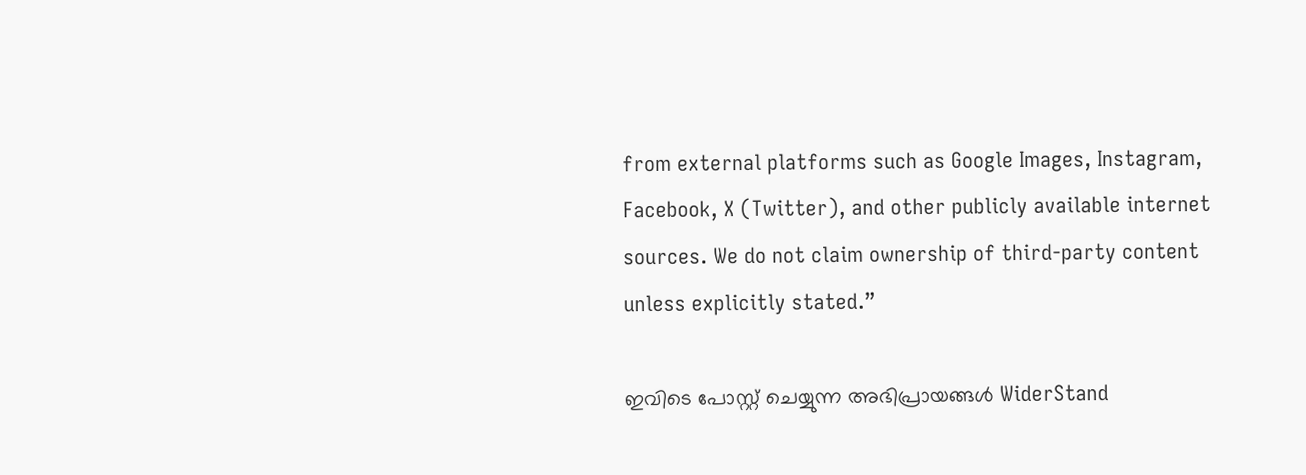from external platforms such as Google Images, Instagram, Facebook, X (Twitter), and other publicly available internet sources. We do not claim ownership of third-party content unless explicitly stated.”

ഇവിടെ പോസ്റ്റ് ചെയ്യുന്ന അഭിപ്രായങ്ങൾ WiderStand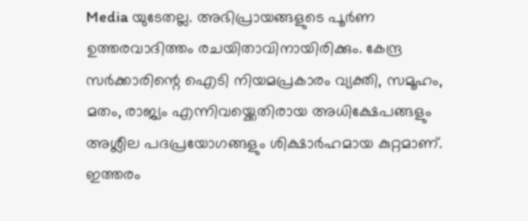Media യുടേതല്ല. അഭിപ്രായങ്ങളുടെ പൂർണ ഉത്തരവാദിത്തം രചയിതാവിനായിരിക്കും. കേന്ദ്ര സർക്കാരിന്റെ ഐടി നിയമപ്രകാരം വ്യക്തി, സമൂഹം, മതം, രാജ്യം എന്നിവയ്ക്കെതിരായ അധിക്ഷേപങ്ങളും അശ്ലീല പദപ്രയോഗങ്ങളും ശിക്ഷാർഹമായ കുറ്റമാണ്. ഇത്തരം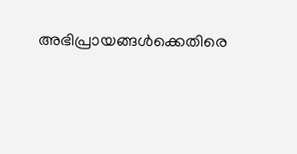അഭിപ്രായങ്ങൾക്കെതിരെ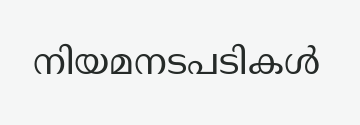നിയമനടപടികൾ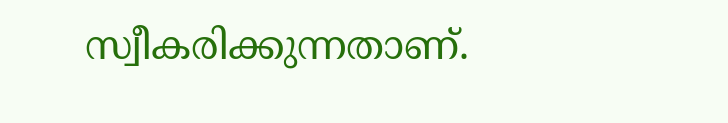സ്വീകരിക്കുന്നതാണ്.